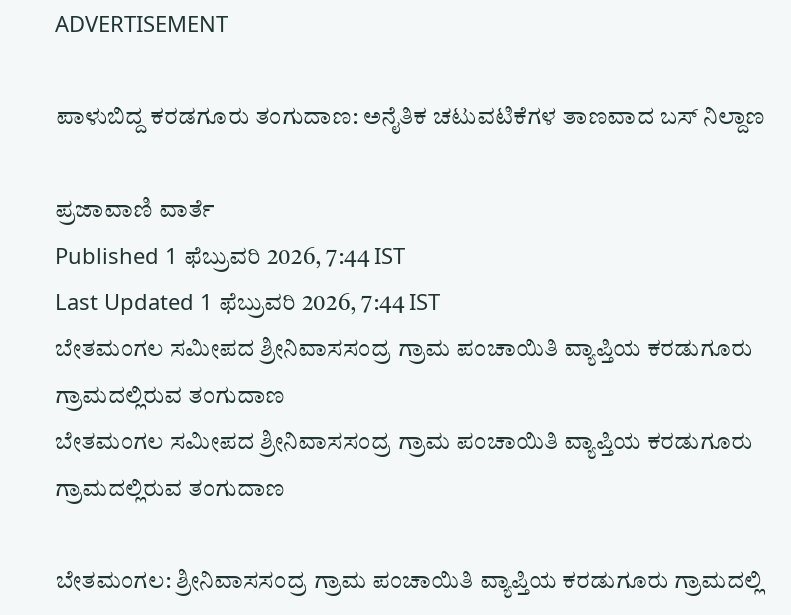ADVERTISEMENT

ಪಾಳುಬಿದ್ದ ಕರಡಗೂರು ತಂಗುದಾಣ: ಅನೈತಿಕ ಚಟುವಟಿಕೆಗಳ ತಾಣವಾದ ಬಸ್ ನಿಲ್ದಾಣ

ಪ್ರಜಾವಾಣಿ ವಾರ್ತೆ
Published 1 ಫೆಬ್ರುವರಿ 2026, 7:44 IST
Last Updated 1 ಫೆಬ್ರುವರಿ 2026, 7:44 IST
ಬೇತಮಂಗಲ ಸಮೀಪದ ಶ್ರೀನಿವಾಸಸಂದ್ರ ಗ್ರಾಮ ಪಂಚಾಯಿತಿ ವ್ಯಾಪ್ತಿಯ ಕರಡುಗೂರು ಗ್ರಾಮದಲ್ಲಿರುವ ತಂಗುದಾಣ
ಬೇತಮಂಗಲ ಸಮೀಪದ ಶ್ರೀನಿವಾಸಸಂದ್ರ ಗ್ರಾಮ ಪಂಚಾಯಿತಿ ವ್ಯಾಪ್ತಿಯ ಕರಡುಗೂರು ಗ್ರಾಮದಲ್ಲಿರುವ ತಂಗುದಾಣ

ಬೇತಮಂಗಲ: ಶ್ರೀನಿವಾಸಸಂದ್ರ ಗ್ರಾಮ ಪಂಚಾಯಿತಿ ವ್ಯಾಪ್ತಿಯ ಕರಡುಗೂರು ಗ್ರಾಮದಲ್ಲಿ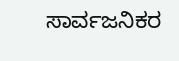ಸಾರ್ವಜನಿಕರ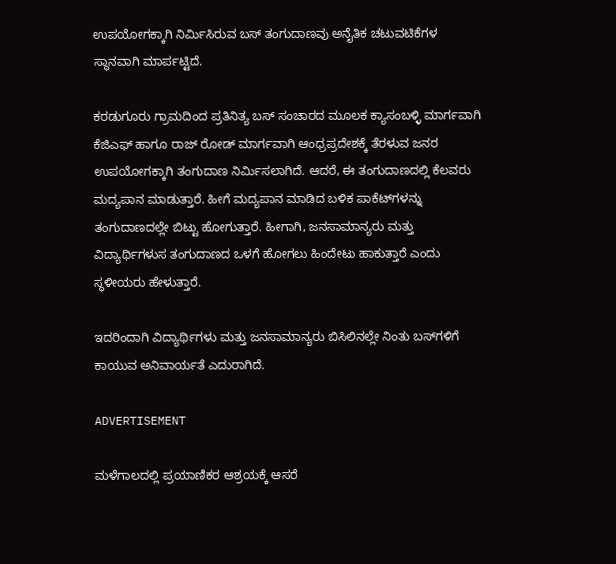ಉಪಯೋಗಕ್ಕಾಗಿ ನಿರ್ಮಿಸಿರುವ ಬಸ್ ತಂಗುದಾಣವು ಅನೈತಿಕ ಚಟುವಟಿಕೆಗಳ ಸ್ಥಾನವಾಗಿ ಮಾರ್ಪಟ್ಟಿದೆ.

ಕರಡುಗೂರು ಗ್ರಾಮದಿಂದ ಪ್ರತಿನಿತ್ಯ ಬಸ್ ಸಂಚಾರದ ಮೂಲಕ ಕ್ಯಾಸಂಬಳ್ಳಿ ಮಾರ್ಗವಾಗಿ ಕೆಜಿಎಫ್ ಹಾಗೂ ರಾಜ್ ರೋಡ್ ಮಾರ್ಗವಾಗಿ ಆಂಧ್ರಪ್ರದೇಶಕ್ಕೆ ತೆರಳುವ ಜನರ ಉಪಯೋಗಕ್ಕಾಗಿ ತಂಗುದಾಣ ನಿರ್ಮಿಸಲಾಗಿದೆ. ಆದರೆ, ಈ ತಂಗುದಾಣದಲ್ಲಿ ಕೆಲವರು ಮದ್ಯಪಾನ ಮಾಡುತ್ತಾರೆ. ಹೀಗೆ ಮದ್ಯಪಾನ ಮಾಡಿದ ಬಳಿಕ ಪಾಕೆಟ್‌ಗಳನ್ನು ತಂಗುದಾಣದಲ್ಲೇ ಬಿಟ್ಟು ಹೋಗುತ್ತಾರೆ. ಹೀಗಾಗಿ, ಜನಸಾಮಾನ್ಯರು ಮತ್ತು ವಿದ್ಯಾರ್ಥಿಗಳುಸ ತಂಗುದಾಣದ ಒಳಗೆ ಹೋಗಲು ಹಿಂದೇಟು ಹಾಕುತ್ತಾರೆ ಎಂದು ಸ್ಥಳೀಯರು ಹೇಳುತ್ತಾರೆ.

ಇದರಿಂದಾಗಿ ವಿದ್ಯಾರ್ಥಿಗಳು ಮತ್ತು ಜನಸಾಮಾನ್ಯರು ಬಿಸಿಲಿನಲ್ಲೇ ನಿಂತು ಬಸ್‌ಗಳಿಗೆ ಕಾಯುವ ಅನಿವಾರ್ಯತೆ ಎದುರಾಗಿದೆ.

ADVERTISEMENT

ಮಳೆಗಾಲದಲ್ಲಿ ಪ್ರಯಾಣಿಕರ ಆಶ್ರಯಕ್ಕೆ ಆಸರೆ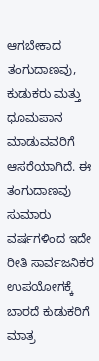ಆಗಬೇಕಾದ ತಂಗುದಾಣವು, ಕುಡುಕರು ಮತ್ತು ಧೂಮಪಾನ ಮಾಡುವವರಿಗೆ ಆಸರೆಯಾಗಿದೆ. ಈ ತಂಗುದಾಣವು ಸುಮಾರು ವರ್ಷಗಳಿಂದ ಇದೇ ರೀತಿ ಸಾರ್ವಜನಿಕರ ಉಪಯೋಗಕ್ಕೆ ಬಾರದೆ ಕುಡುಕರಿಗೆ ಮಾತ್ರ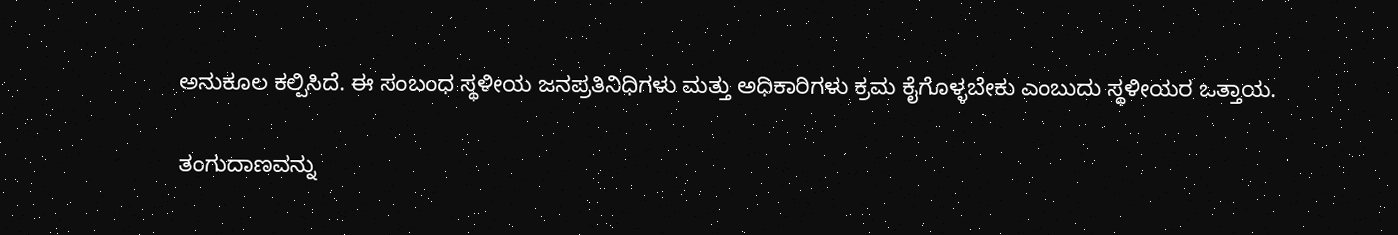ಅನುಕೂಲ ಕಲ್ಪಿಸಿದೆ. ಈ ಸಂಬಂಧ ಸ್ಥಳೀಯ ಜನಪ್ರತಿನಿಧಿಗಳು ಮತ್ತು ಅಧಿಕಾರಿಗಳು ಕ್ರಮ ಕೈಗೊಳ್ಳಬೇಕು ಎಂಬುದು ಸ್ಥಳೀಯರ ಒತ್ತಾಯ.

ತಂಗುದಾಣವನ್ನು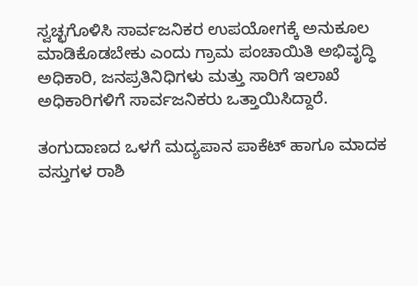ಸ್ವಚ್ಛಗೊಳಿಸಿ ಸಾರ್ವಜನಿಕರ ಉಪಯೋಗಕ್ಕೆ ಅನುಕೂಲ ಮಾಡಿಕೊಡಬೇಕು ಎಂದು ಗ್ರಾಮ ಪಂಚಾಯಿತಿ ಅಭಿವೃದ್ಧಿ ಅಧಿಕಾರಿ, ಜನಪ್ರತಿನಿಧಿಗಳು ಮತ್ತು ಸಾರಿಗೆ ಇಲಾಖೆ ಅಧಿಕಾರಿಗಳಿಗೆ ಸಾರ್ವಜನಿಕರು ಒತ್ತಾಯಿಸಿದ್ದಾರೆ.

ತಂಗುದಾಣದ ಒಳಗೆ ಮದ್ಯಪಾನ ಪಾಕೆಟ್ ಹಾಗೂ ಮಾದಕ ವಸ್ತುಗಳ ರಾಶಿ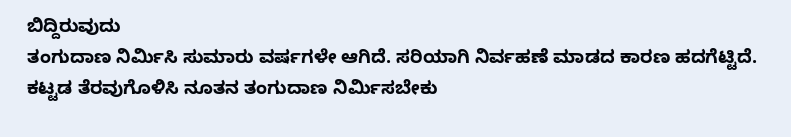ಬಿದ್ದಿರುವುದು
ತಂಗುದಾಣ ನಿರ್ಮಿಸಿ ಸುಮಾರು ವರ್ಷಗಳೇ ಆಗಿದೆ. ಸರಿಯಾಗಿ ನಿರ್ವಹಣೆ ಮಾಡದ ಕಾರಣ ಹದಗೆಟ್ಟಿದೆ. ಕಟ್ಟಡ ತೆರವುಗೊಳಿಸಿ ನೂತನ ತಂಗುದಾಣ ನಿರ್ಮಿಸಬೇಕು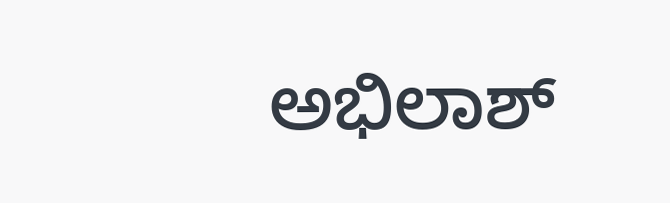ಅಭಿಲಾಶ್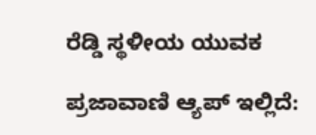ರೆಡ್ಡಿ ಸ್ಥಳೀಯ ಯುವಕ

ಪ್ರಜಾವಾಣಿ ಆ್ಯಪ್ ಇಲ್ಲಿದೆ: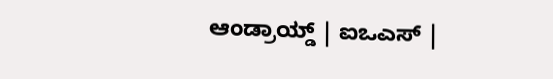ಆಂಡ್ರಾಯ್ಡ್ | ಐಒಎಸ್ |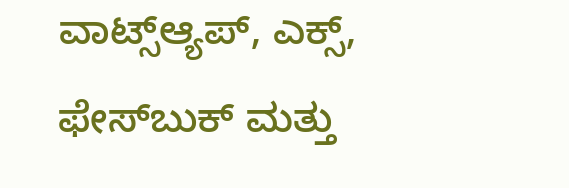ವಾಟ್ಸ್ಆ್ಯಪ್, ಎಕ್ಸ್, ಫೇಸ್‌ಬುಕ್ ಮತ್ತು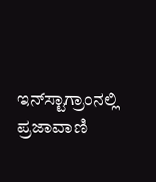ಇನ್‌ಸ್ಟಾಗ್ರಾಂನಲ್ಲಿ ಪ್ರಜಾವಾಣಿ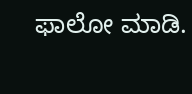ಫಾಲೋ ಮಾಡಿ.